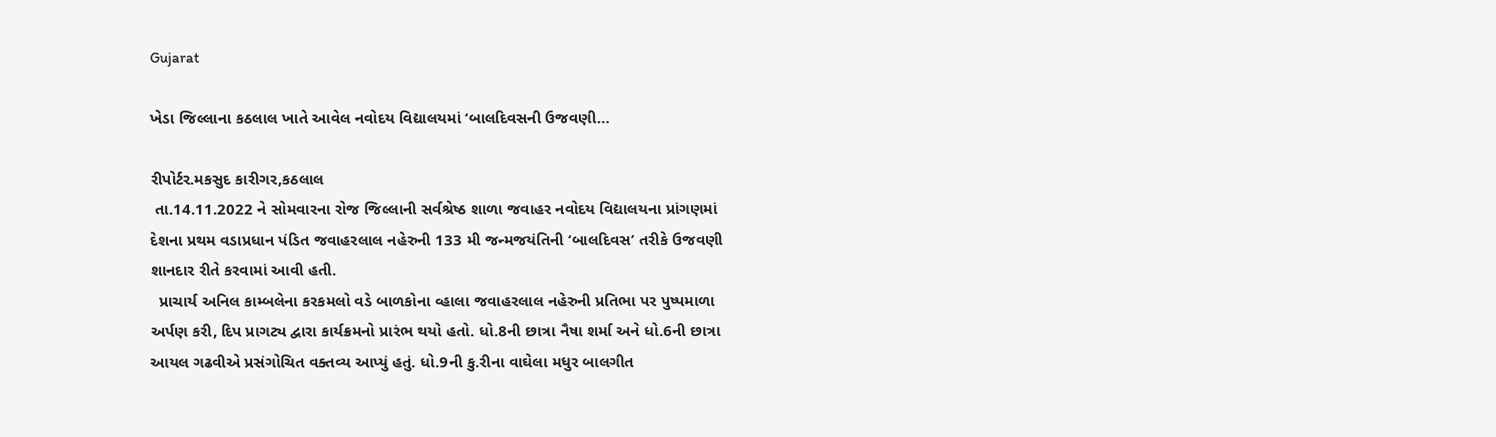Gujarat

ખેડા જિલ્લાના કઠલાલ ખાતે આવેલ નવોદય વિદ્યાલયમાં ‘બાલદિવસની ઉજવણી…

રીપોર્ટર.મકસુદ કારીગર,કઠલાલ
 તા.14.11.2022 ને સોમવારના રોજ જિલ્લાની સર્વશ્રેષ્ઠ શાળા જવાહર નવોદય વિદ્યાલયના પ્રાંગણમાં દેશના પ્રથમ વડાપ્રધાન પંડિત જવાહરલાલ નહેરુની 133 મી જન્મજયંતિની ‘બાલદિવસ’ તરીકે ઉજવણી શાનદાર રીતે કરવામાં આવી હતી.
  પ્રાચાર્ય અનિલ કામ્બલેના કરકમલો વડે બાળકોના વ્હાલા જવાહરલાલ નહેરુની પ્રતિભા પર પુષ્પમાળા અર્પણ કરી, દિપ પ્રાગટ્ય દ્વારા કાર્યક્રમનો પ્રારંભ થયો હતો. ધો.8ની છાત્રા નૈષા શર્મા અને ધો.6ની છાત્રા આયલ ગઢવીએ પ્રસંગોચિત વક્તવ્ય આપ્યું હતું. ધો.9ની કુ.રીના વાઘેલા મધુર બાલગીત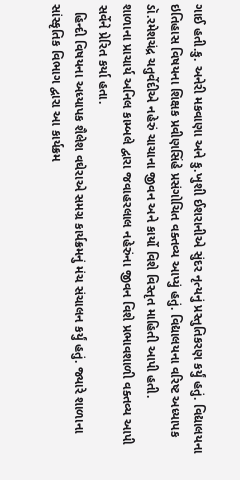ગાઈ હતી.કુ. અનેરી મકવાણા અને કુ.ખુશી ઈશરાનીએ સુંદર નૃત્યનું પ્રસ્તુતિકરણ કર્યું હતું. વિદ્યાલયના ઇતિહાસ વિષયના શિક્ષક પ્રવીણસિંહે પ્રસંગોચિત વક્તવ્ય આપ્યું હતું. વિદ્યાલયના વરિષ્ટ અધ્યાપક ડૉ.રમેશચંદ્ર ચતુર્વેદીએ નહેરું ચાચાના જીવન અને કાર્યો વિશે વિસ્તૃત માહિતી આપી હતી.
શાળાના પ્રાચાર્ય અનિલ કામ્બલે દ્વારા જવાહરલાલ નહેરુંના જીવન વિશે પ્રભાવશાળી વક્તવ્ય આપી સર્વેને પ્રેરિત કર્યા હતા.
  હિન્દી વિષયના અધ્યાપક શૈલેશ વઘેરાએ સમગ્ર કાર્યક્રમનું મંચ સંચાલન કર્યું હતું. જ્યારે શાળાના સાંસ્કૃતિક વિભાગ દ્વારા આ કાર્યક્રમ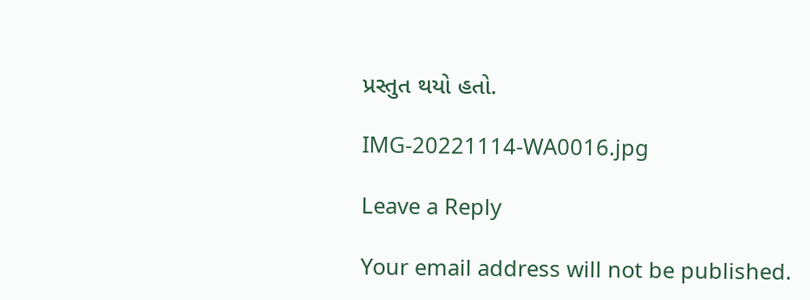પ્રસ્તુત થયો હતો.

IMG-20221114-WA0016.jpg

Leave a Reply

Your email address will not be published.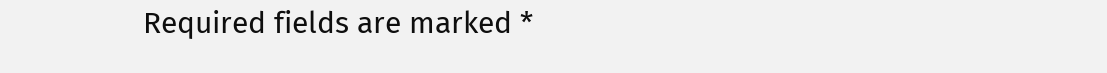Required fields are marked *